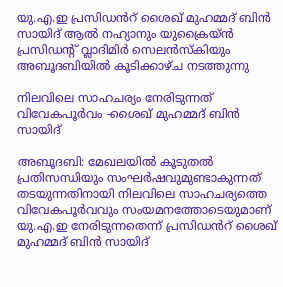യു.എ.ഇ പ്രസിഡൻറ് ശൈഖ് മുഹമ്മദ് ബിൻ സായിദ് ആൽ നഹ്യാനും യുക്രൈയ്ൻ പ്രസിഡന്‍റ് വ്ലാദിമിർ സെലൻസ്കിയും അബൂദബിയിൽ കൂടിക്കാഴ്ച നടത്തുന്നു

നിലവിലെ സാഹചര്യം നേരിടുന്നത് വിവേകപൂർവം -ശൈഖ് മുഹമ്മദ് ബിൻ സായിദ്

അബൂദബി: മേഖലയിൽ കൂടുതൽ പ്രതിസന്ധിയും സംഘർഷവുമുണ്ടാകുന്നത് തടയുന്നതിനായി നിലവിലെ സാഹചര്യത്തെ വിവേകപൂർവവും സംയമനത്തോടെയുമാണ് യു.എ.ഇ നേരിടുന്നതെന്ന് പ്രസിഡൻറ് ശൈഖ് മുഹമ്മദ് ബിൻ സായിദ്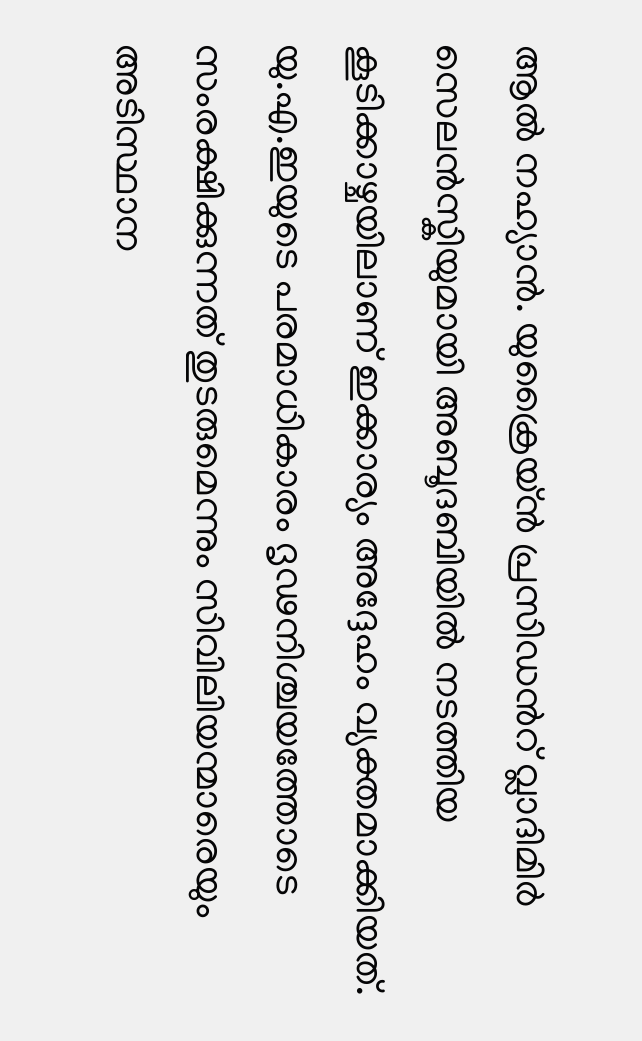ആൽ നഹ്യാൻ. യുക്രൈയ്ൻ പ്രസിഡൻറ് വ്ലാദിമിർ സെലൻസ്കിയുമായി അബൂദബിയിൽ നടത്തിയ കൂടിക്കാഴ്ചയിലാണ് ഇക്കാര്യം അദ്ദേഹം വ്യക്തമാക്കിയത്. യു.എ.ഇയുടെ പരമാധികാരം ദൃഢനിശ്ചയത്തോടെ സംരക്ഷിക്കുന്നത് തുടരുമെന്നും സിവിലിയന്മാരെയും അടിസ്ഥാന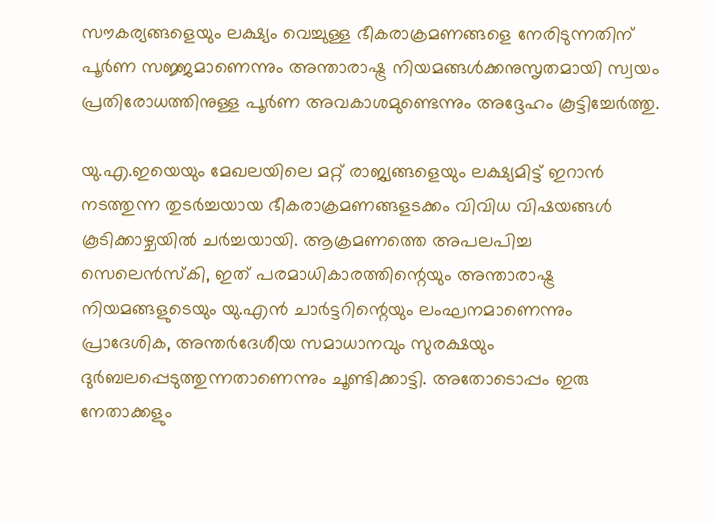സൗകര്യങ്ങളെയും ലക്ഷ്യം വെച്ചുള്ള ഭീകരാക്രമണങ്ങളെ നേരിടുന്നതിന് പൂർണ സജ്ജമാണെന്നും അന്താരാഷ്ട്ര നിയമങ്ങൾക്കനുസൃതമായി സ്വയം പ്രതിരോധത്തിനുള്ള പൂർണ അവകാശമുണ്ടെന്നും അദ്ദേഹം കൂട്ടിച്ചേർത്തു.

യു.എ.ഇയെയും മേഖലയിലെ മറ്റ് രാജ്യങ്ങളെയും ലക്ഷ്യമിട്ട് ഇറാൻ നടത്തുന്ന തുടർച്ചയായ ഭീകരാക്രമണങ്ങളടക്കം വിവിധ വിഷയങ്ങൾ കൂടിക്കാഴ്ചയിൽ ചർച്ചയായി. ആക്രമണത്തെ അപലപിച്ച സെലെൻസ്‌കി, ഇത് പരമാധികാരത്തിന്റെയും അന്താരാഷ്ട്ര നിയമങ്ങളുടെയും യു.എൻ ചാർട്ടറിന്റെയും ലംഘനമാണെന്നും പ്രാദേശിക, അന്തർദേശീയ സമാധാനവും സുരക്ഷയും ദുർബലപ്പെടുത്തുന്നതാണെന്നും ചൂണ്ടിക്കാട്ടി. അതോടൊപ്പം ഇരു നേതാക്കളും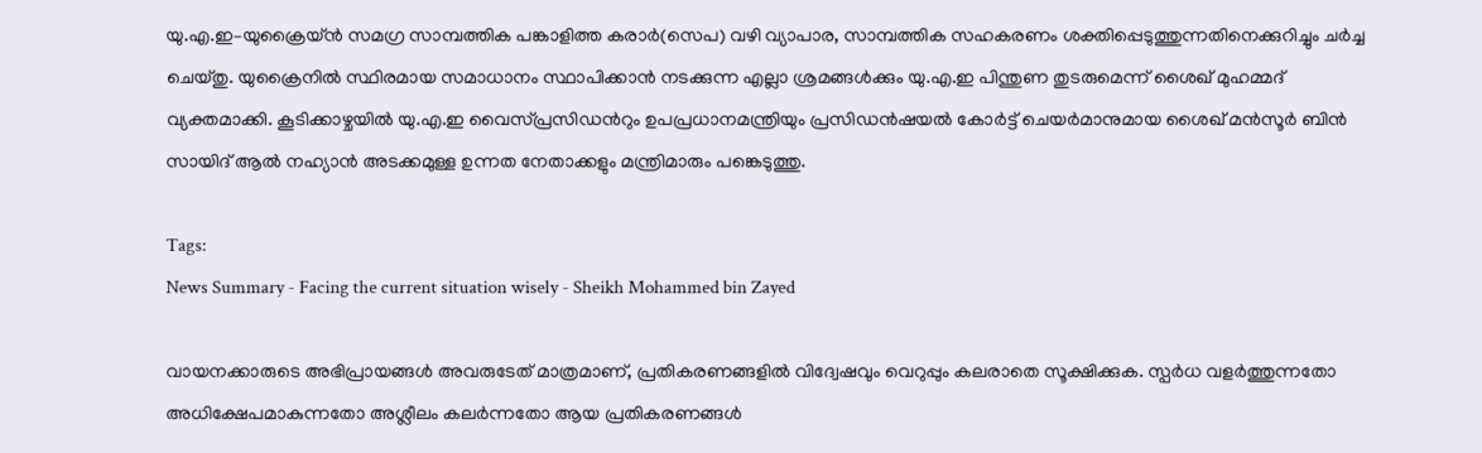യു.എ.ഇ–യുക്രൈയ്ൻ സമഗ്ര സാമ്പത്തിക പങ്കാളിത്ത കരാർ(സെപ) വഴി വ്യാപാര, സാമ്പത്തിക സഹകരണം ശക്തിപ്പെടുത്തുന്നതിനെക്കുറിച്ചും ചർച്ച ചെയ്തു. യുക്രൈനിൽ സ്ഥിരമായ സമാധാനം സ്ഥാപിക്കാൻ നടക്കുന്ന എല്ലാ ശ്രമങ്ങൾക്കും യു.എ.ഇ പിന്തുണ തുടരുമെന്ന് ശൈഖ് മുഹമ്മദ് വ്യക്തമാക്കി. കൂടിക്കാഴ്ചയിൽ യു.എ.ഇ വൈസ്പ്രസിഡൻറും ഉപപ്രധാനമന്ത്രിയും പ്രസിഡൻഷയൽ കോർട്ട് ചെയർമാനുമായ ശൈഖ് മൻസൂർ ബിൻ സായിദ് ആൽ നഹ്യാൻ അടക്കമുള്ള ഉന്നത നേതാക്കളും മന്ത്രിമാരും പങ്കെടുത്തു.

Tags:
News Summary - Facing the current situation wisely - Sheikh Mohammed bin Zayed

വായനക്കാരുടെ അഭിപ്രായങ്ങള്‍ അവരുടേത് മാത്രമാണ്, പ്രതികരണങ്ങളിൽ വിദ്വേഷവും വെറുപ്പും കലരാതെ സൂക്ഷിക്കുക. സ്പർധ വളർത്തുന്നതോ അധിക്ഷേപമാകുന്നതോ അശ്ലീലം കലർന്നതോ ആയ പ്രതികരണങ്ങൾ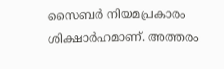സൈബർ നിയമപ്രകാരം ശിക്ഷാർഹമാണ്. അത്തരം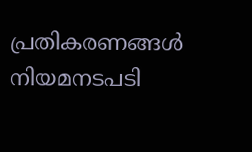പ്രതികരണങ്ങൾ നിയമനടപടി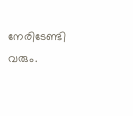നേരിടേണ്ടി വരും.